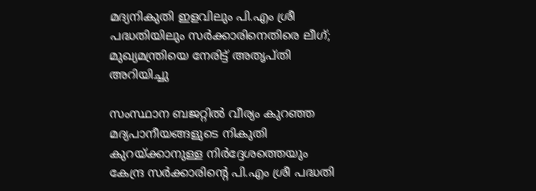മദ്യനികുതി ഇളവിലും പി.എം ശ്രീ പദ്ധതിയിലും സർക്കാരിനെതിരെ ലീഗ്; മുഖ്യമന്ത്രിയെ നേരിട്ട് അതൃപ്തി അറിയിച്ചു

സംസ്ഥാന ബജറ്റിൽ വീര്യം കുറഞ്ഞ മദ്യപാനീയങ്ങളുടെ നികുതി കുറയ്ക്കാനുള്ള നിർദ്ദേശത്തെയും കേന്ദ്ര സർക്കാരിന്റെ പി.എം ശ്രീ പദ്ധതി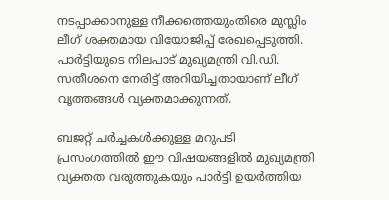നടപ്പാക്കാനുള്ള നീക്കത്തെയുംതിരെ മുസ്ലിം ലീഗ് ശക്തമായ വിയോജിപ്പ് രേഖപ്പെടുത്തി. പാർട്ടിയുടെ നിലപാട് മുഖ്യമന്ത്രി വി.ഡി. സതീശനെ നേരിട്ട് അറിയിച്ചതായാണ് ലീഗ് വൃത്തങ്ങൾ വ്യക്തമാക്കുന്നത്.

ബജറ്റ് ചർച്ചകൾക്കുള്ള മറുപടി പ്രസംഗത്തിൽ ഈ വിഷയങ്ങളിൽ മുഖ്യമന്ത്രി വ്യക്തത വരുത്തുകയും പാർട്ടി ഉയർത്തിയ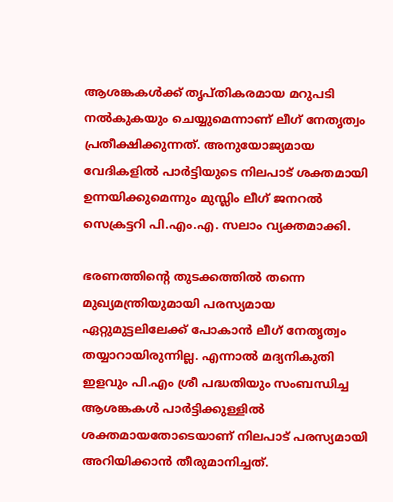ആശങ്കകൾക്ക് തൃപ്തികരമായ മറുപടി നൽകുകയും ചെയ്യുമെന്നാണ് ലീഗ് നേതൃത്വം പ്രതീക്ഷിക്കുന്നത്. അനുയോജ്യമായ വേദികളിൽ പാർട്ടിയുടെ നിലപാട് ശക്തമായി ഉന്നയിക്കുമെന്നും മുസ്ലിം ലീഗ് ജനറൽ സെക്രട്ടറി പി.എം.എ. സലാം വ്യക്തമാക്കി.

ഭരണത്തിന്റെ തുടക്കത്തിൽ തന്നെ മുഖ്യമന്ത്രിയുമായി പരസ്യമായ ഏറ്റുമുട്ടലിലേക്ക് പോകാൻ ലീഗ് നേതൃത്വം തയ്യാറായിരുന്നില്ല. എന്നാൽ മദ്യനികുതി ഇളവും പി.എം ശ്രീ പദ്ധതിയും സംബന്ധിച്ച ആശങ്കകൾ പാർട്ടിക്കുള്ളിൽ ശക്തമായതോടെയാണ് നിലപാട് പരസ്യമായി അറിയിക്കാൻ തീരുമാനിച്ചത്.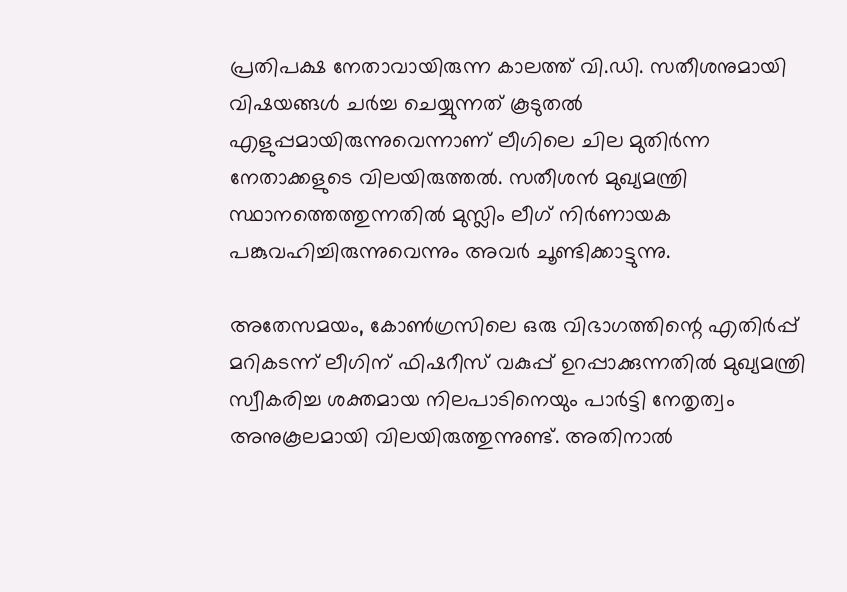പ്രതിപക്ഷ നേതാവായിരുന്ന കാലത്ത് വി.ഡി. സതീശനുമായി വിഷയങ്ങൾ ചർച്ച ചെയ്യുന്നത് കൂടുതൽ എളുപ്പമായിരുന്നുവെന്നാണ് ലീഗിലെ ചില മുതിർന്ന നേതാക്കളുടെ വിലയിരുത്തൽ. സതീശൻ മുഖ്യമന്ത്രി സ്ഥാനത്തെത്തുന്നതിൽ മുസ്ലിം ലീഗ് നിർണായക പങ്കുവഹിച്ചിരുന്നുവെന്നും അവർ ചൂണ്ടിക്കാട്ടുന്നു.

അതേസമയം, കോൺഗ്രസിലെ ഒരു വിഭാഗത്തിന്റെ എതിർപ്പ് മറികടന്ന് ലീഗിന് ഫിഷറീസ് വകുപ്പ് ഉറപ്പാക്കുന്നതിൽ മുഖ്യമന്ത്രി സ്വീകരിച്ച ശക്തമായ നിലപാടിനെയും പാർട്ടി നേതൃത്വം അനുകൂലമായി വിലയിരുത്തുന്നുണ്ട്. അതിനാൽ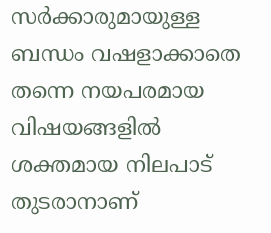സർക്കാരുമായുള്ള ബന്ധം വഷളാക്കാതെ തന്നെ നയപരമായ വിഷയങ്ങളിൽ ശക്തമായ നിലപാട് തുടരാനാണ്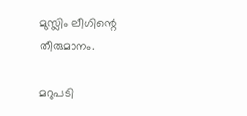മുസ്ലിം ലീഗിന്റെ തീരുമാനം.

മറുപടി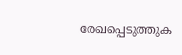രേഖപ്പെടുത്തുക